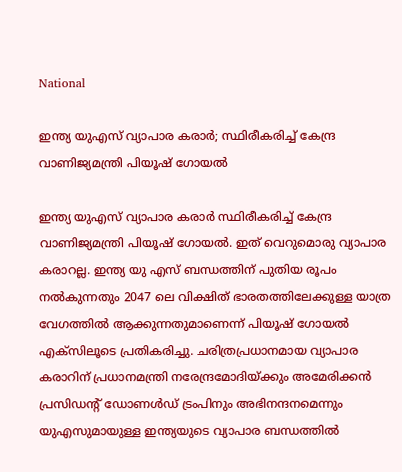National

ഇന്ത്യ യുഎസ് വ്യാപാര കരാർ; സ്ഥിരീകരിച്ച് കേന്ദ്ര വാണിജ്യമന്ത്രി പിയൂഷ് ഗോയൽ

ഇന്ത്യ യുഎസ് വ്യാപാര കരാർ സ്ഥിരീകരിച്ച് കേന്ദ്ര വാണിജ്യമന്ത്രി പിയൂഷ് ഗോയൽ. ഇത് വെറുമൊരു വ്യാപാര കരാറല്ല. ഇന്ത്യ യു എസ് ബന്ധത്തിന് പുതിയ രൂപം നൽകുന്നതും 2047 ലെ വിക്ഷിത് ഭാരതത്തിലേക്കുള്ള യാത്ര വേഗത്തിൽ ആക്കുന്നതുമാണെന്ന് പിയൂഷ്‌ ഗോയൽ എക്‌സിലൂടെ പ്രതികരിച്ചു. ചരിത്രപ്രധാനമായ വ്യാപാര കരാറിന് പ്രധാനമന്ത്രി നരേന്ദ്രമോദിയ്ക്കും അമേരിക്കൻ പ്രസിഡന്റ് ഡോണൾഡ്‌ ട്രംപിനും അഭിനന്ദനമെന്നും യുഎസുമായുള്ള ഇന്ത്യയുടെ വ്യാപാര ബന്ധത്തില്‍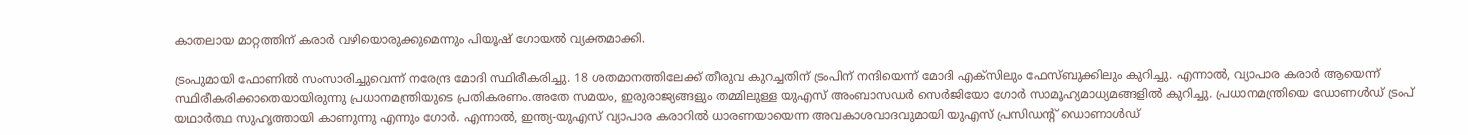കാതലായ മാറ്റത്തിന് കരാർ വഴിയൊരുക്കുമെന്നും പിയൂഷ് ഗോയൽ വ്യക്തമാക്കി.

ട്രംപുമായി ഫോണിൽ സംസാരിച്ചുവെന്ന് നരേന്ദ്ര മോദി സ്ഥിരീകരിച്ചു. 18 ശതമാനത്തിലേക്ക് തീരുവ കുറച്ചതിന് ട്രംപിന് നന്ദിയെന്ന് മോദി എക്സിലും ഫേസ്ബുക്കിലും കുറിച്ചു. എന്നാൽ, വ്യാപാര കരാർ ആയെന്ന് സ്ഥിരീകരിക്കാതെയായിരുന്നു പ്രധാനമന്ത്രിയുടെ പ്രതികരണം.അതേ സമയം, ഇരുരാജ്യങ്ങളും തമ്മിലുള്ള യുഎസ് അംബാസഡർ സെർജിയോ ഗോ‍ർ സാമൂഹ്യമാധ്യമങ്ങളിൽ കുറിച്ചു. പ്രധാനമന്ത്രിയെ ഡോണൾഡ്‌ ട്രംപ് യഥാർത്ഥ സുഹൃത്തായി കാണുന്നു എന്നും ഗോർ. എന്നാൽ, ഇന്ത്യ-യുഎസ് വ്യാപാര കരാറിൽ ധാരണയായെന്ന അവകാശവാദവുമായി യുഎസ് പ്രസിഡന്റ് ഡൊണാൾഡ്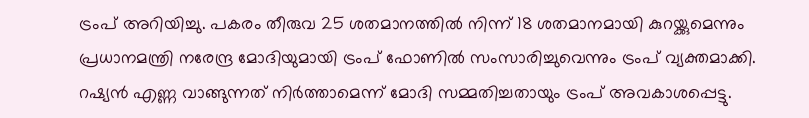ട്രംപ് അറിയിച്ചു. പകരം തീരുവ 25 ശതമാനത്തിൽ നിന്ന് 18 ശതമാനമായി കുറയ്ക്കുമെന്നും പ്രധാനമന്ത്രി നരേന്ദ്ര മോദിയുമായി ട്രംപ് ഫോണിൽ സംസാരിച്ചുവെന്നും ട്രംപ് വ്യക്തമാക്കി. റഷ്യൻ എണ്ണ വാങ്ങുന്നത് നിർത്താമെന്ന് മോദി സമ്മതിച്ചതായും ട്രംപ് അവകാശപ്പെട്ടു.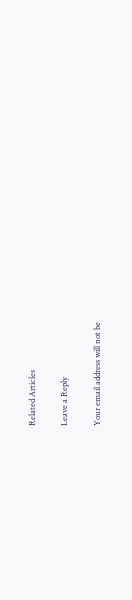Related Articles

Leave a Reply

Your email address will not be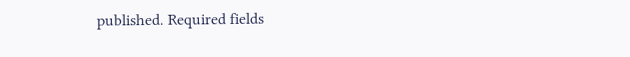published. Required fields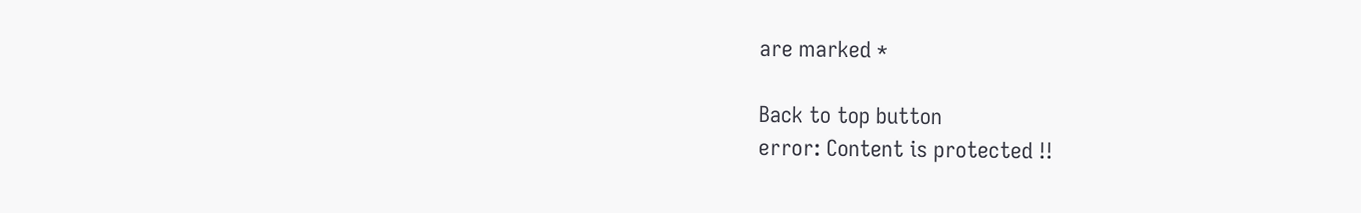are marked *

Back to top button
error: Content is protected !!